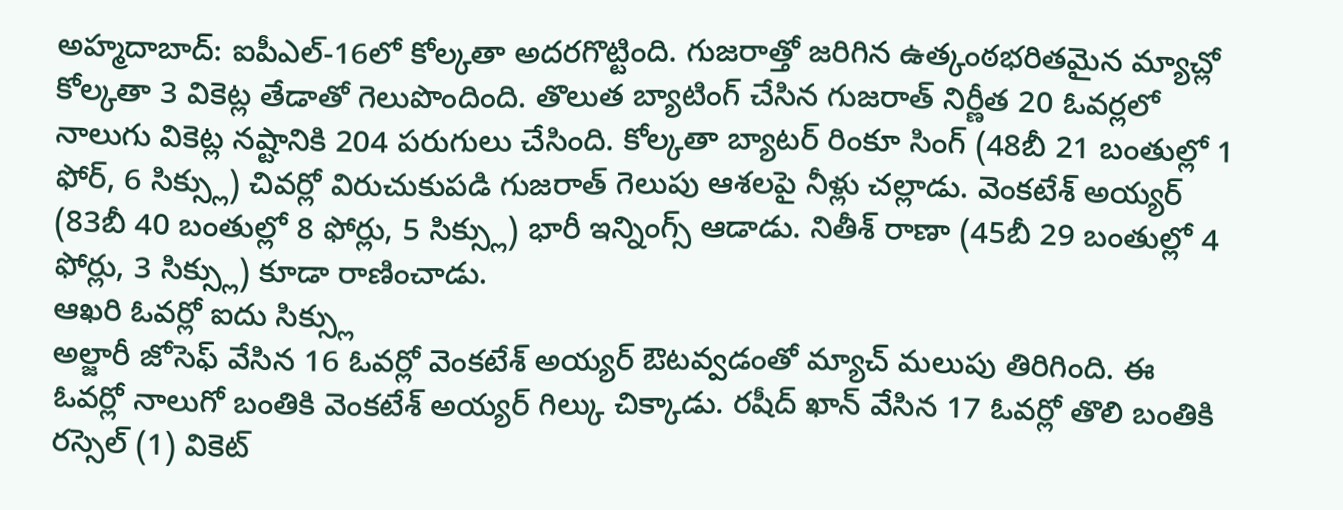అహ్మదాబాద్: ఐపీఎల్-16లో కోల్కతా అదరగొట్టింది. గుజరాత్తో జరిగిన ఉత్కంఠభరితమైన మ్యాచ్లో కోల్కతా 3 వికెట్ల తేడాతో గెలుపొందింది. తొలుత బ్యాటింగ్ చేసిన గుజరాత్ నిర్ణీత 20 ఓవర్లలో నాలుగు వికెట్ల నష్టానికి 204 పరుగులు చేసింది. కోల్కతా బ్యాటర్ రింకూ సింగ్ (48బీ 21 బంతుల్లో 1 ఫోర్, 6 సిక్స్లు) చివర్లో విరుచుకుపడి గుజరాత్ గెలుపు ఆశలపై నీళ్లు చల్లాడు. వెంకటేశ్ అయ్యర్ (83బీ 40 బంతుల్లో 8 ఫోర్లు, 5 సిక్స్లు) భారీ ఇన్నింగ్స్ ఆడాడు. నితీశ్ రాణా (45బీ 29 బంతుల్లో 4 ఫోర్లు, 3 సిక్స్లు) కూడా రాణించాడు.
ఆఖరి ఓవర్లో ఐదు సిక్స్లు
అల్జారీ జోసెఫ్ వేసిన 16 ఓవర్లో వెంకటేశ్ అయ్యర్ ఔటవ్వడంతో మ్యాచ్ మలుపు తిరిగింది. ఈ ఓవర్లో నాలుగో బంతికి వెంకటేశ్ అయ్యర్ గిల్కు చిక్కాడు. రషీద్ ఖాన్ వేసిన 17 ఓవర్లో తొలి బంతికి రస్సెల్ (1) వికెట్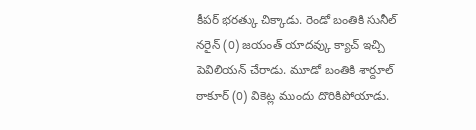కీపర్ భరత్కు చిక్కాడు. రెండో బంతికి సునీల్ నరైన్ (0) జయంత్ యాదవ్కు క్యాచ్ ఇచ్చి పెవిలియన్ చేరాడు. మూడో బంతికి శార్దూల్ ఠాకూర్ (0) వికెట్ల ముందు దొరికిపోయాడు.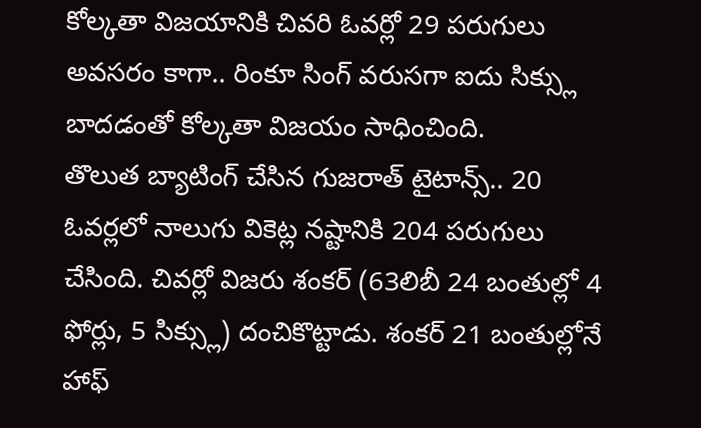కోల్కతా విజయానికి చివరి ఓవర్లో 29 పరుగులు అవసరం కాగా.. రింకూ సింగ్ వరుసగా ఐదు సిక్స్లు బాదడంతో కోల్కతా విజయం సాధించింది.
తొలుత బ్యాటింగ్ చేసిన గుజరాత్ టైటాన్స్.. 20 ఓవర్లలో నాలుగు వికెట్ల నష్టానికి 204 పరుగులు చేసింది. చివర్లో విజరు శంకర్ (63లిబీ 24 బంతుల్లో 4 ఫోర్లు, 5 సిక్స్లు) దంచికొట్టాడు. శంకర్ 21 బంతుల్లోనే హాఫ్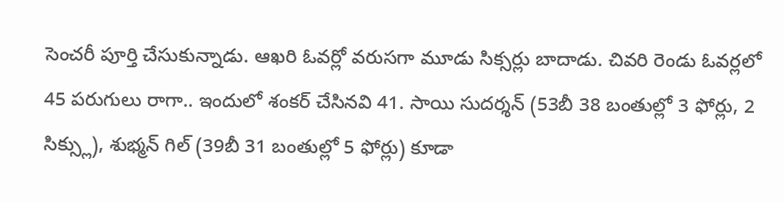సెంచరీ పూర్తి చేసుకున్నాడు. ఆఖరి ఓవర్లో వరుసగా మూడు సిక్సర్లు బాదాడు. చివరి రెండు ఓవర్లలో 45 పరుగులు రాగా.. ఇందులో శంకర్ చేసినవి 41. సాయి సుదర్శన్ (53బీ 38 బంతుల్లో 3 ఫోర్లు, 2 సిక్స్లు), శుభ్మన్ గిల్ (39బీ 31 బంతుల్లో 5 ఫోర్లు) కూడా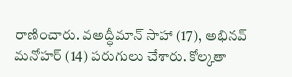రాణించారు. వఅద్ధీమాన్ సాహా (17), అభినవ్ మనోహర్ (14) పరుగులు చేశారు. కోల్కతా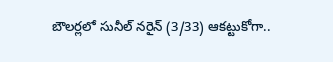బౌలర్లలో సునీల్ నరైన్ (3/33) ఆకట్టుకోగా..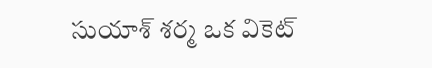సుయాశ్ శర్మ ఒక వికెట్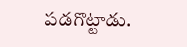పడగొట్టాడు.